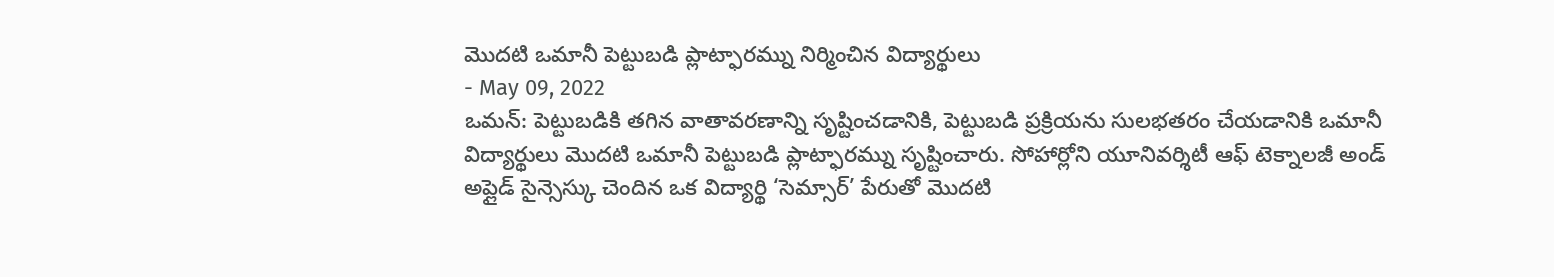మొదటి ఒమానీ పెట్టుబడి ప్లాట్ఫారమ్ను నిర్మించిన విద్యార్థులు
- May 09, 2022
ఒమన్: పెట్టుబడికి తగిన వాతావరణాన్ని సృష్టించడానికి, పెట్టుబడి ప్రక్రియను సులభతరం చేయడానికి ఒమానీ విద్యార్థులు మొదటి ఒమానీ పెట్టుబడి ప్లాట్ఫారమ్ను సృష్టించారు. సోహార్లోని యూనివర్శిటీ ఆఫ్ టెక్నాలజీ అండ్ అప్లైడ్ సైన్సెస్కు చెందిన ఒక విద్యార్థి ‘సెమ్సార్’ పేరుతో మొదటి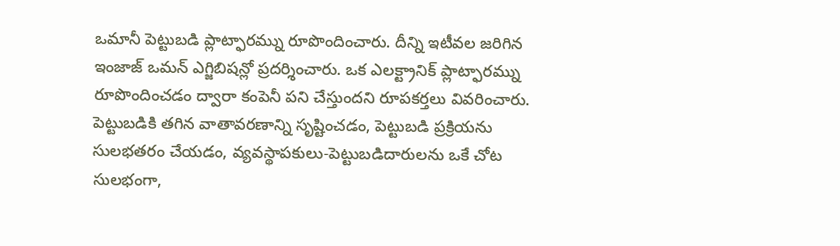ఒమానీ పెట్టుబడి ప్లాట్ఫారమ్ను రూపొందించారు. దీన్ని ఇటీవల జరిగిన ఇంజాజ్ ఒమన్ ఎగ్జిబిషన్లో ప్రదర్శించారు. ఒక ఎలక్ట్రానిక్ ప్లాట్ఫారమ్ను రూపొందించడం ద్వారా కంపెనీ పని చేస్తుందని రూపకర్తలు వివరించారు. పెట్టుబడికి తగిన వాతావరణాన్ని సృష్టించడం, పెట్టుబడి ప్రక్రియను సులభతరం చేయడం, వ్యవస్థాపకులు-పెట్టుబడిదారులను ఒకే చోట సులభంగా,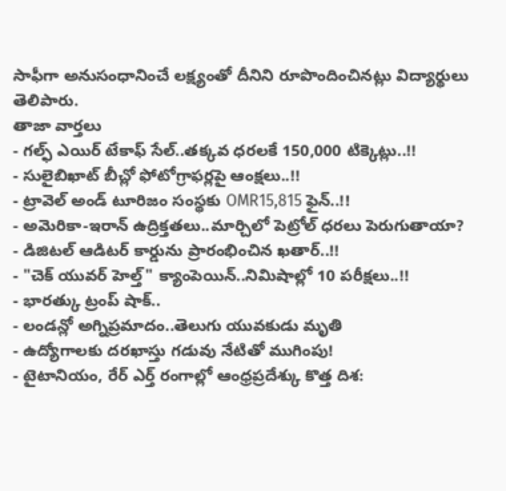సాఫీగా అనుసంధానించే లక్ష్యంతో దీనిని రూపొందించినట్లు విద్యార్థులు తెలిపారు.
తాజా వార్తలు
- గల్ఫ్ ఎయిర్ టేకాఫ్ సేల్..తక్కవ ధరలకే 150,000 టిక్కెట్లు..!!
- సులైబిఖాట్ బీచ్లో ఫోటోగ్రాఫర్లపై ఆంక్షలు..!!
- ట్రావెల్ అండ్ టూరిజం సంస్థకు OMR15,815 ఫైన్..!!
- అమెరికా-ఇరాన్ ఉద్రిక్తతలు..మార్చిలో పెట్రోల్ ధరలు పెరుగుతాయా?
- డిజిటల్ ఆడిటర్ కార్డును ప్రారంభించిన ఖతార్..!!
- "చెక్ యువర్ హెల్త్" క్యాంపెయిన్..నిమిషాల్లో 10 పరీక్షలు..!!
- భారత్కు ట్రంప్ షాక్..
- లండన్లో అగ్నిప్రమాదం..తెలుగు యువకుడు మృతి
- ఉద్యోగాలకు దరఖాస్తు గడువు నేటితో ముగింపు!
- టైటానియం, రేర్ ఎర్త్ రంగాల్లో ఆంధ్రప్రదేశ్కు కొత్త దిశ: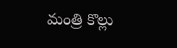మంత్రి కొల్లు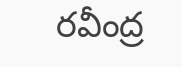రవీంద్ర